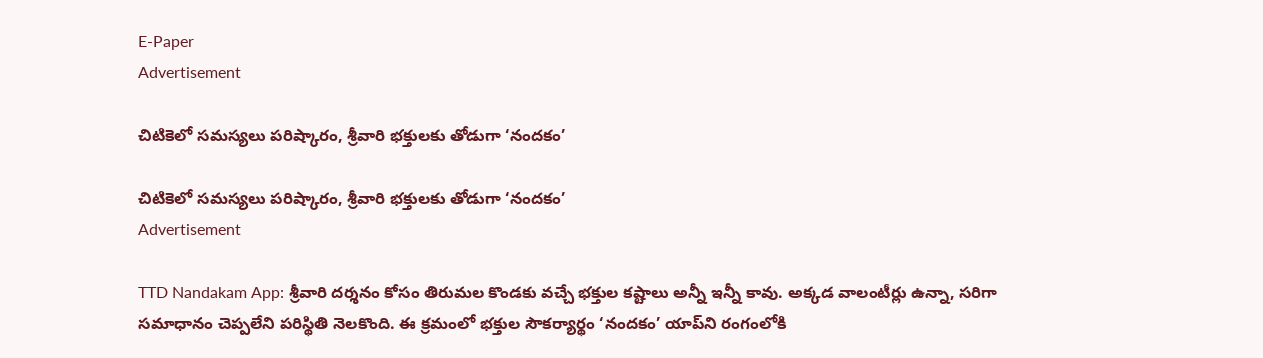E-Paper
Advertisement

చిటికెలో సమస్యలు పరిష్కారం, శ్రీవారి భక్తులకు తోడుగా ‘నందకం’

చిటికెలో సమస్యలు పరిష్కారం, శ్రీవారి భక్తులకు తోడుగా ‘నందకం’
Advertisement

TTD Nandakam App: శ్రీవారి దర్శనం కోసం తిరుమల కొండకు వచ్చే భక్తుల కష్టాలు అన్నీ ఇన్నీ కావు. అక్కడ వాలంటీర్లు ఉన్నా, సరిగా సమాధానం చెప్పలేని పరిస్థితి నెలకొంది. ఈ క్రమంలో భక్తుల సౌకర్యార్థం ‘నందకం’ యాప్‌ని రంగంలోకి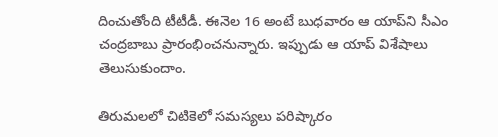దించుతోంది టీటీడీ. ఈనెల 16 అంటే బుధవారం ఆ యాప్‌ని సీఎం చంద్రబాబు ప్రారంభించనున్నారు. ఇప్పుడు ఆ యాప్ విశేషాలు తెలుసుకుందాం.

తిరుమలలో చిటికెలో సమస్యలు పరిష్కారం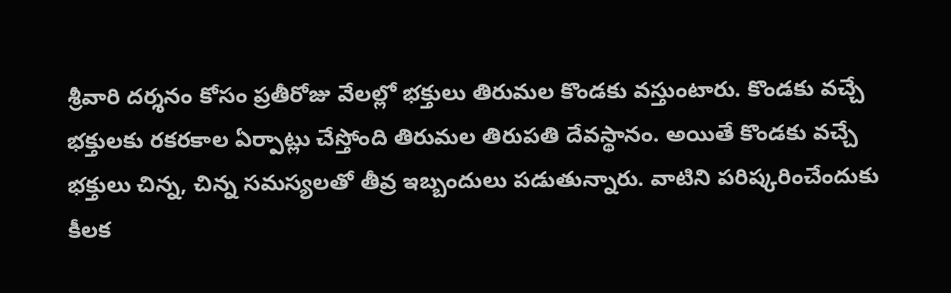శ్రీవారి దర్శనం కోసం ప్రతీరోజు వేలల్లో భక్తులు తిరుమల కొండకు వస్తుంటారు. కొండకు వచ్చే భక్తులకు రకరకాల ఏర్పాట్లు చేస్తోంది తిరుమల తిరుపతి దేవస్థానం. అయితే కొండకు వచ్చే భక్తులు చిన్న, చిన్న సమస్యలతో తీవ్ర ఇబ్బందులు పడుతున్నారు. వాటిని పరిష్కరించేందుకు కీలక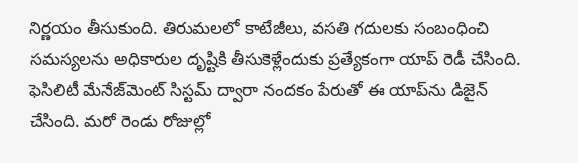నిర్ణయం తీసుకుంది. తిరుమలలో కాటేజీలు, వసతి గదులకు సంబంధించి సమస్యలను అధికారుల దృష్టికి తీసుకెళ్లేందుకు ప్రత్యేకంగా యాప్ రెడీ చేసింది. ఫెసిలిటీ మేనేజ్‌మెంట్‌ సిస్టమ్‌ ద్వారా నందకం పేరుతో ఈ యాప్‌ను డిజైన్ చేసింది. మరో రెండు రోజుల్లో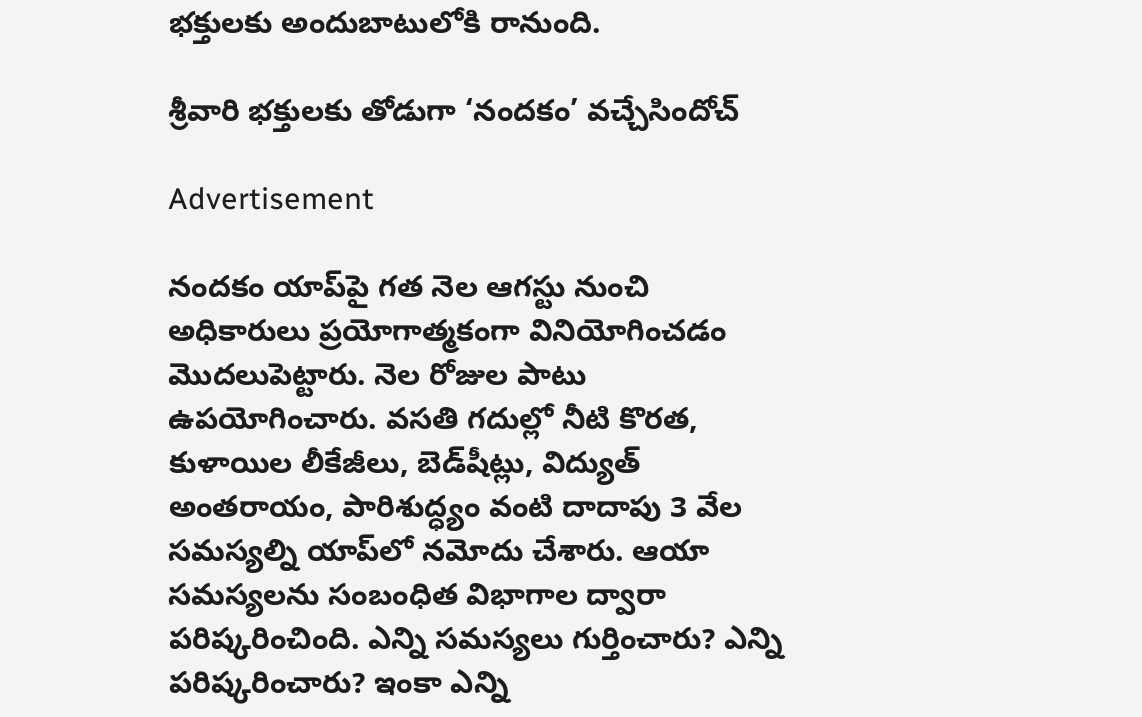భక్తులకు అందుబాటులోకి రానుంది.

శ్రీవారి భక్తులకు తోడుగా ‘నందకం’ వచ్చేసిందోచ్

Advertisement

నందకం యాప్‌పై గత నెల ఆగస్టు నుంచి అధికారులు ప్రయోగాత్మకంగా వినియోగించడం మొదలుపెట్టారు. నెల రోజుల పాటు ఉపయోగించారు. వసతి గదుల్లో నీటి కొరత, కుళాయిల లీకేజీలు, బెడ్‌షీట్లు, విద్యుత్‌ అంతరాయం, పారిశుద్ధ్యం వంటి దాదాపు 3 వేల సమస్యల్ని యాప్‌లో నమోదు చేశారు. ఆయా సమస్యలను సంబంధిత విభాగాల ద్వారా పరిష్కరించింది. ఎన్ని సమస్యలు గుర్తించారు? ఎన్ని పరిష్కరించారు? ఇంకా ఎన్ని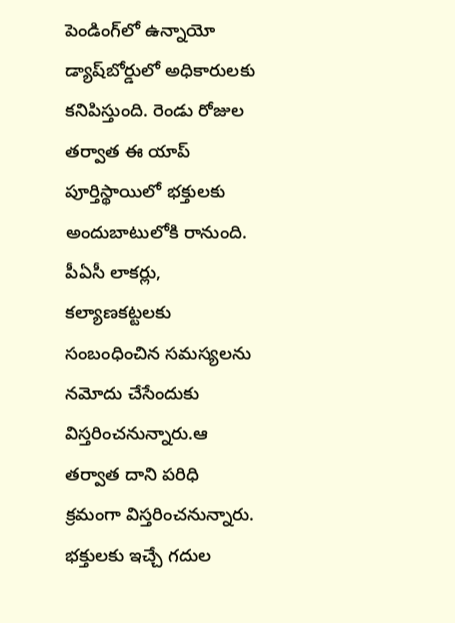పెండింగ్‌లో ఉన్నాయో డ్యాష్‌బోర్డులో అధికారులకు కనిపిస్తుంది. రెండు రోజుల తర్వాత ఈ యాప్ పూర్తిస్థాయిలో భక్తులకు అందుబాటులోకి రానుంది. పీఏసీ లాకర్లు, కల్యాణకట్టలకు సంబంధించిన సమస్యలను నమోదు చేసేందుకు విస్తరించనున్నారు.ఆ తర్వాత దాని పరిధి క్రమంగా విస్తరించనున్నారు. భక్తులకు ఇచ్చే గదుల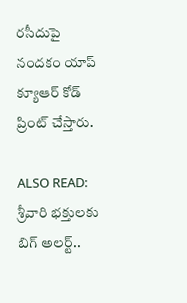రసీదుపై నందకం యాప్‌ క్యూఆర్‌ కోడ్‌ ప్రింట్ చేస్తారు.

ALSO READ: శ్రీవారి భక్తులకు బిగ్ అలర్ట్..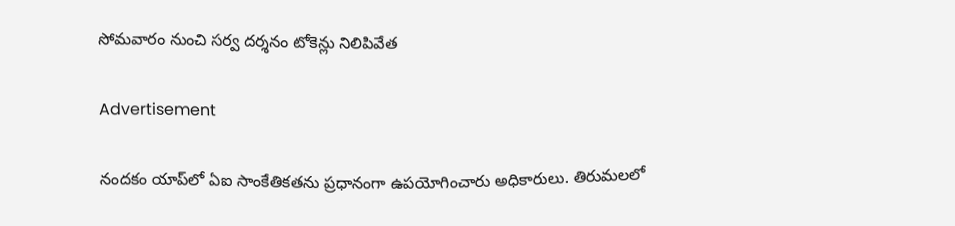సోమవారం నుంచి సర్వ దర్శనం టోకెన్లు నిలిపివేత

Advertisement

నందకం యాప్‌లో ఏఐ సాంకేతికతను ప్రధానంగా ఉపయోగించారు అధికారులు. తిరుమలలో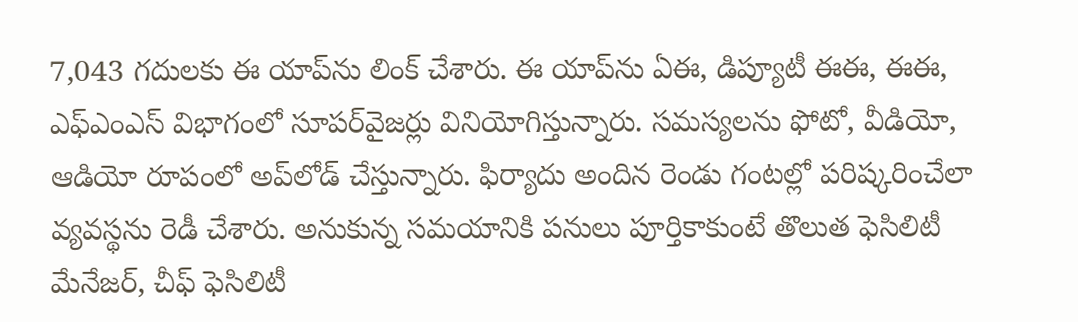7,043 గదులకు ఈ యాప్‌ను లింక్ చేశారు. ఈ యాప్‌ను ఏఈ, డిప్యూటీ ఈఈ, ఈఈ, ఎఫ్‌ఎంఎస్‌ విభాగంలో సూపర్‌వైజర్లు వినియోగిస్తున్నారు. సమస్యలను ఫోటో, వీడియో, ఆడియో రూపంలో అప్‌లోడ్ చేస్తున్నారు. ఫిర్యాదు అందిన రెండు గంటల్లో పరిష్కరించేలా వ్యవస్థను రెడీ చేశారు. అనుకున్న సమయానికి పనులు పూర్తికాకుంటే తొలుత ఫెసిలిటీ మేనేజర్‌, చీఫ్‌ ఫెసిలిటీ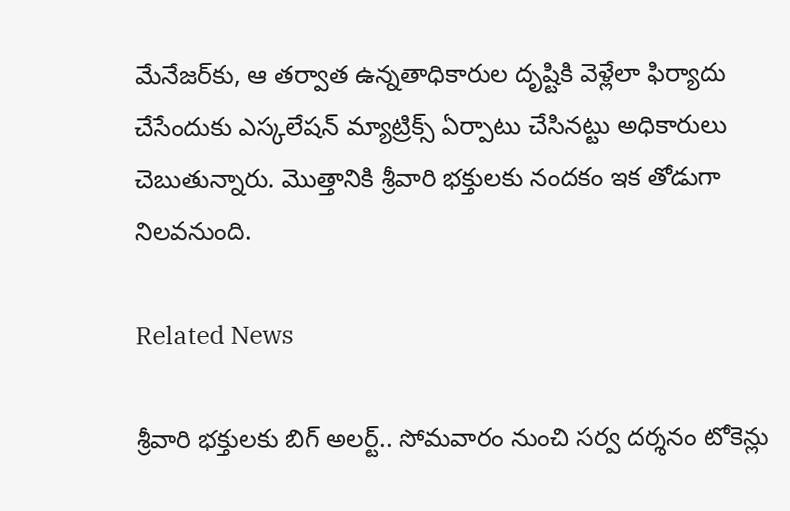మేనేజర్‌కు, ఆ తర్వాత ఉన్నతాధికారుల దృష్టికి వెళ్లేలా ఫిర్యాదు చేసేందుకు ఎస్కలేషన్‌ మ్యాట్రిక్స్‌ ఏర్పాటు చేసినట్టు అధికారులు చెబుతున్నారు. మొత్తానికి శ్రీవారి భక్తులకు నందకం ఇక తోడుగా నిలవనుంది.

Related News

శ్రీవారి భక్తులకు బిగ్ అలర్ట్.. సోమవారం నుంచి సర్వ దర్శనం టోకెన్లు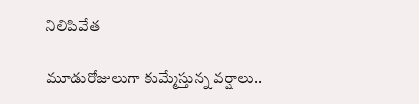నిలిపివేత

మూడురోజులుగా కుమ్మేస్తున్న వర్షాలు..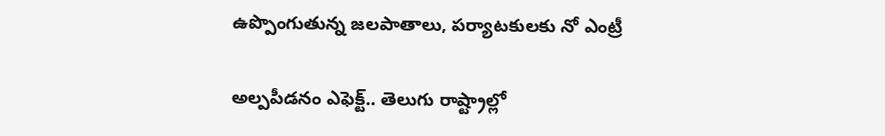ఉప్పొంగుతున్న జలపాతాలు, పర్యాటకులకు నో ఎంట్రీ

అల్పపీడనం ఎఫెక్ట్.. తెలుగు రాష్ట్రాల్లో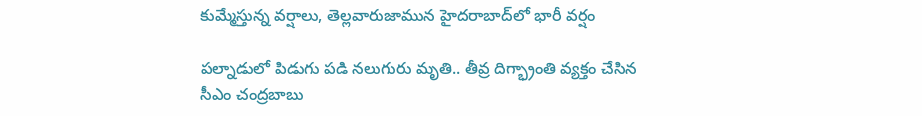కుమ్మేస్తున్న వర్షాలు, తెల్లవారుజామున హైదరాబాద్‌లో భారీ వర్షం

పల్నాడులో పిడుగు పడి నలుగురు మృతి.. తీవ్ర దిగ్భ్రాంతి వ్యక్తం చేసిన సీఎం చంద్రబాబు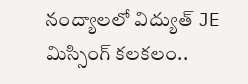నంద్యాలలో విద్యుత్ JE మిస్సింగ్ కలకలం..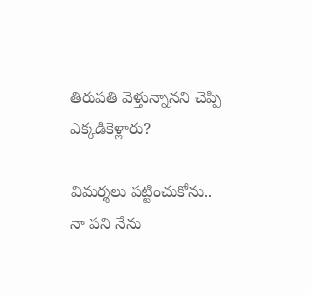తిరుపతి వెళ్తున్నానని చెప్పి ఎక్కడికెళ్లారు?

విమర్శలు పట్టించుకోను.. నా పని నేను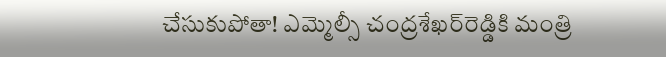చేసుకుపోతా! ఎమ్మెల్సీ చంద్రశేఖర్‌రెడ్డికి మంత్రి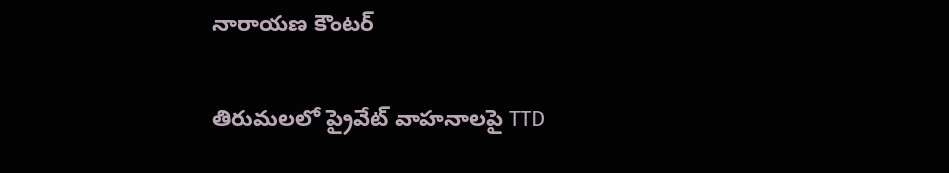నారాయణ కౌంటర్

తిరుమలలో ప్రైవేట్ వాహనాలపై TTD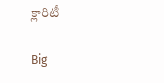క్లారిటీ

Big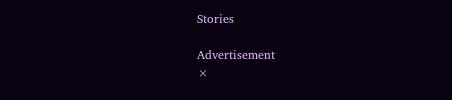Stories

Advertisement
×